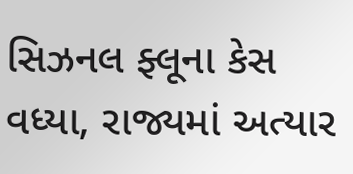સિઝનલ ફ્લૂના કેસ વધ્યા, રાજ્યમાં અત્યાર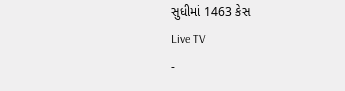સુધીમાં 1463 કેસ
Live TV
-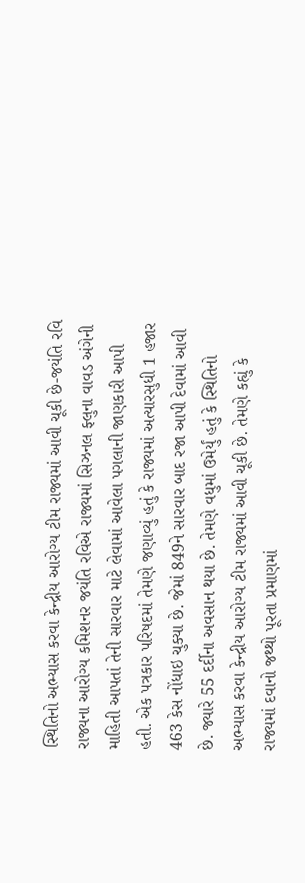સ્થિતિનો અભ્યાસ કરવા કેન્દ્રીય આરોગ્ય ટીમ રાજ્યમાં આવી ચૂકી છે-જયંતિ રવિ
રાજ્યના આરોગ્ય કમિશનર જયંતિ રવિએ રાજ્યમાં સિઝનલ ફ્લુના વાવડ અંગેની માહિતી આપતાં તેની સારવાર માટે લેવામાં આવેલા પગલાની જાણકારી આપી હતી. એક પત્રકાર પરિષદમાં તેમણે જણાવ્યું હતું કે રાજ્યમાં અત્યારસુધી 1 હજાર 463 કેસ નોંધાઇ ચુક્યા છે. જેમાં 849ને સારવાર બાદ રજા આપી દેવામાં આવી છે. જ્યારે 55 દર્દીના અવસાન થયા છે. તેમણે વધુમાં ઉમેર્યું હતું કે સ્થિતિનો અભ્યાસ કરવા કેન્દ્રીય આરોગ્ય ટીમ રાજ્યમાં આવી ચૂકી છે. તેમણે કહ્યું કે રાજ્યમાં દવાનો જથ્થો પૂરતા પ્રમાણમાં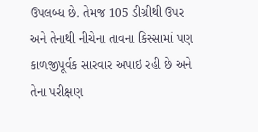ઉપલબ્ધ છે. તેમજ 105 ડીગ્રીથી ઉપર અને તેનાથી નીચેના તાવના કિસ્સામાં પણ કાળજીપૂર્વક સારવાર અપાઇ રહી છે અને તેના પરીક્ષણ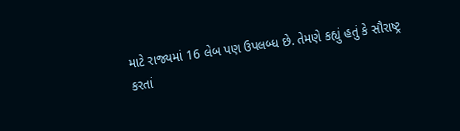માટે રાજ્યમાં 16 લેબ પણ ઉપલબ્ધ છે. તેમણે કહ્યું હતું કે સૌરાષ્ટ્ર કરતાં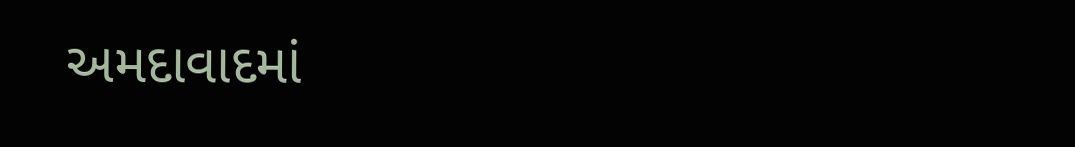અમદાવાદમાં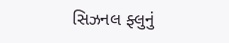સિઝનલ ફ્લુનું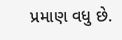પ્રમાણ વધુ છે.